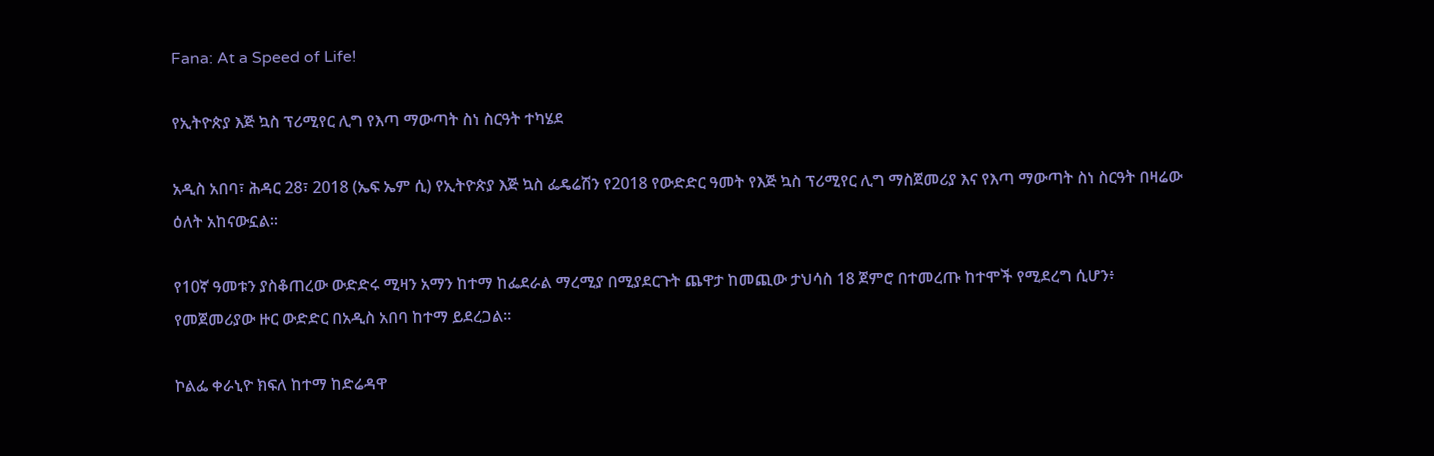Fana: At a Speed of Life!

የኢትዮጵያ እጅ ኳስ ፕሪሚየር ሊግ የእጣ ማውጣት ስነ ስርዓት ተካሄደ

አዲስ አበባ፣ ሕዳር 28፣ 2018 (ኤፍ ኤም ሲ) የኢትዮጵያ እጅ ኳስ ፌዴሬሽን የ2018 የውድድር ዓመት የእጅ ኳስ ፕሪሚየር ሊግ ማስጀመሪያ እና የእጣ ማውጣት ስነ ስርዓት በዛሬው ዕለት አከናውኗል፡፡

የ10ኛ ዓመቱን ያስቆጠረው ውድድሩ ሚዛን አማን ከተማ ከፌደራል ማረሚያ በሚያደርጉት ጨዋታ ከመጪው ታህሳስ 18 ጀምሮ በተመረጡ ከተሞች የሚደረግ ሲሆን፥ የመጀመሪያው ዙር ውድድር በአዲስ አበባ ከተማ ይደረጋል።

ኮልፌ ቀራኒዮ ክፍለ ከተማ ከድሬዳዋ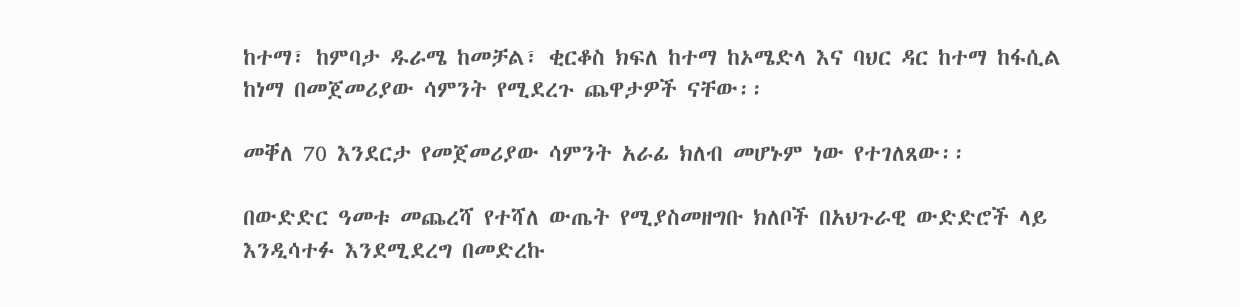ከተማ፣ ከምባታ ዱራሜ ከመቻል፣ ቂርቆስ ክፍለ ከተማ ከኦሜድላ እና ባህር ዳር ከተማ ከፋሲል ከነማ በመጀመሪያው ሳምንት የሚደረጉ ጨዋታዎች ናቸው፡፡

መቐለ 70 እንደርታ የመጀመሪያው ሳምንት አራፊ ክለብ መሆኑም ነው የተገለጸው፡፡

በውድድር ዓመቱ መጨረሻ የተሻለ ውጤት የሚያስመዘግቡ ክለቦች በአህጉራዊ ውድድሮች ላይ እንዲሳተፉ እንደሚደረግ በመድረኩ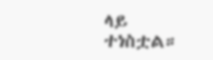ላይ ተነስቷል።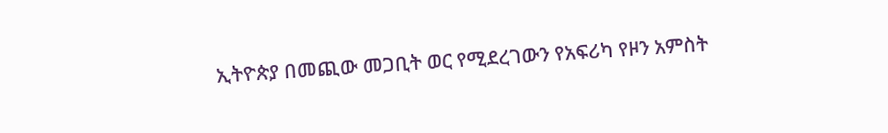ኢትዮጵያ በመጪው መጋቢት ወር የሚደረገውን የአፍሪካ የዞን አምስት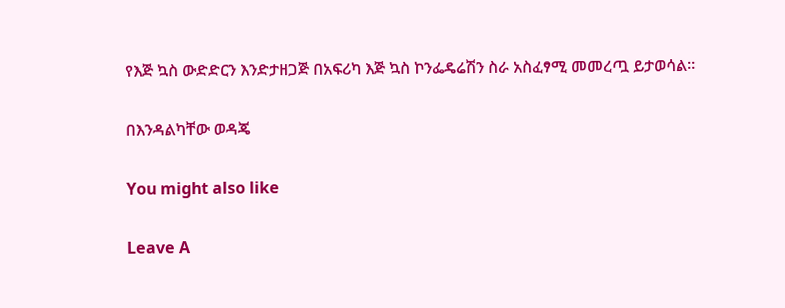የእጅ ኳስ ውድድርን እንድታዘጋጅ በአፍሪካ እጅ ኳስ ኮንፌዴሬሽን ስራ አስፈፃሚ መመረጧ ይታወሳል።

በእንዳልካቸው ወዳጄ

You might also like

Leave A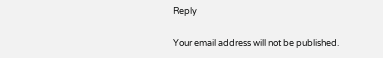Reply

Your email address will not be published.